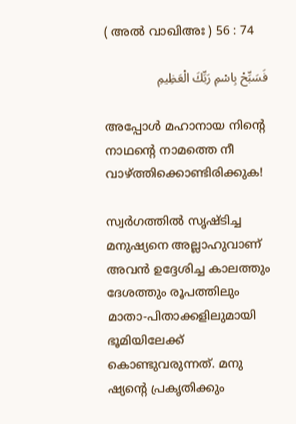( അല്‍ വാഖിഅഃ ) 56 : 74

فَسَبِّحْ بِاسْمِ رَبِّكَ الْعَظِيمِ

അപ്പോള്‍ മഹാനായ നിന്‍റെ നാഥന്‍റെ നാമത്തെ നീ വാഴ്ത്തിക്കൊണ്ടിരിക്കുക!

സ്വര്‍ഗത്തില്‍ സൃഷ്ടിച്ച മനുഷ്യനെ അല്ലാഹുവാണ് അവന്‍ ഉദ്ദേശിച്ച കാലത്തും ദേശത്തും രൂപത്തിലും മാതാ-പിതാക്കളിലുമായി ഭൂമിയിലേക്ക് കൊണ്ടുവരുന്നത്. മനു ഷ്യന്‍റെ പ്രകൃതിക്കും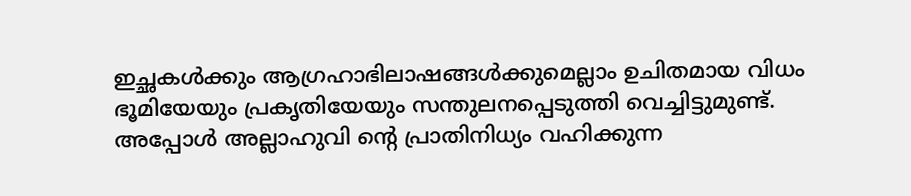ഇച്ഛകള്‍ക്കും ആഗ്രഹാഭിലാഷങ്ങള്‍ക്കുമെല്ലാം ഉചിതമായ വിധം ഭൂമിയേയും പ്രകൃതിയേയും സന്തുലനപ്പെടുത്തി വെച്ചിട്ടുമുണ്ട്. അപ്പോള്‍ അല്ലാഹുവി ന്‍റെ പ്രാതിനിധ്യം വഹിക്കുന്ന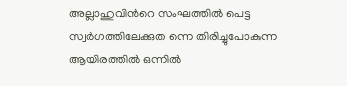അല്ലാഹുവിന്‍റെ സംഘത്തില്‍ പെട്ട സ്വര്‍ഗത്തിലേക്കുത ന്നെ തിരിച്ചുപോകുന്ന ആയിരത്തില്‍ ഒന്നില്‍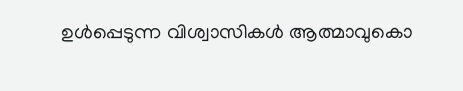ഉള്‍പ്പെടുന്ന വിശ്വാസികള്‍ ആത്മാവുകൊ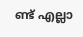ണ്ട് എല്ലാ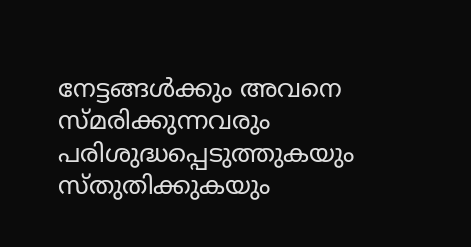നേട്ടങ്ങള്‍ക്കും അവനെ സ്മരിക്കുന്നവരും പരിശുദ്ധപ്പെടുത്തുകയും സ്തുതിക്കുകയും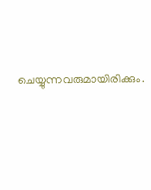ചെയ്യുന്നവരുമായിരിക്കും.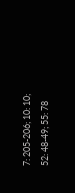7: 205-206; 10: 10; 52: 48-49; 55: 78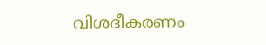വിശദീകരണം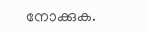നോക്കുക.